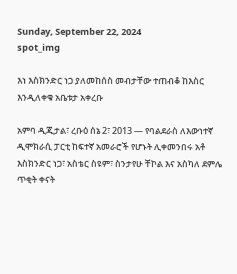Sunday, September 22, 2024
spot_img

እነ እስክንድር ነጋ ያለመከሰስ መብታቸው ተጠብቆ ከእስር እንዲለቀቁ አቤቱታ አቀረቡ

አምባ ዲጂታል፣ ረቡዕ ሰኔ 2፣ 2013 ― የባልደራስ ለእውነተኛ ዲሞክራሲ ፓርቲ ከፍተኛ አመራሮች የሆኑት ሊቀመንበሩ አቶ እስክንድር ነጋ፣ አስቴር ስዩም፣ ስንታየሁ ቸኮል እና አስካለ ደምሌ ጥቂት ቀናት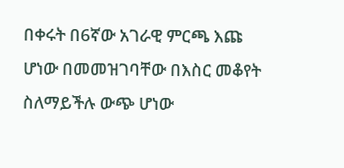በቀሩት በ6ኛው አገራዊ ምርጫ እጩ ሆነው በመመዝገባቸው በእስር መቆየት ስለማይችሉ ውጭ ሆነው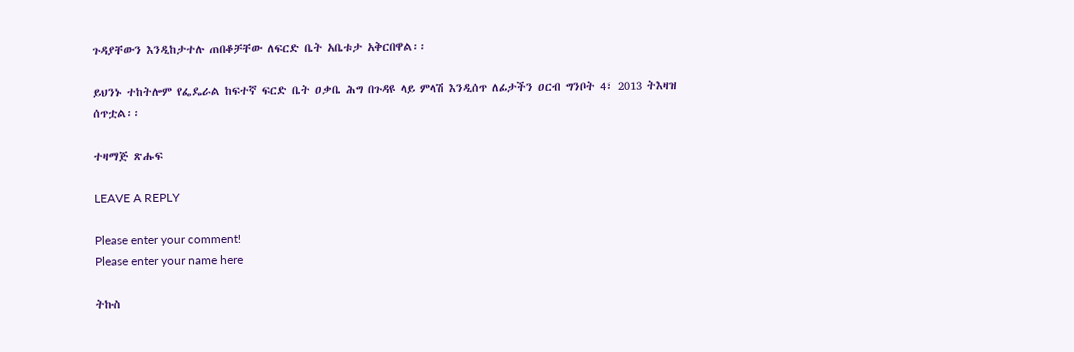ጉዳያቸውን እንዲከታተሉ ጠበቆቻቸው ለፍርድ ቤት አቤቱታ አቅርበዋል፡፡

ይህንኑ ተከትሎም የፌዴራል ከፍተኛ ፍርድ ቤት ዐቃቤ ሕግ በጉዳዩ ላይ ምላሽ እንዲሰጥ ለፊታችን ዐርብ ግንቦት 4፣ 2013 ትእዛዝ ሰጥቷል፡፡

ተዛማጅ ጽሑፍ

LEAVE A REPLY

Please enter your comment!
Please enter your name here

ትኩስ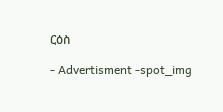ርዕስ

- Advertisment -spot_img